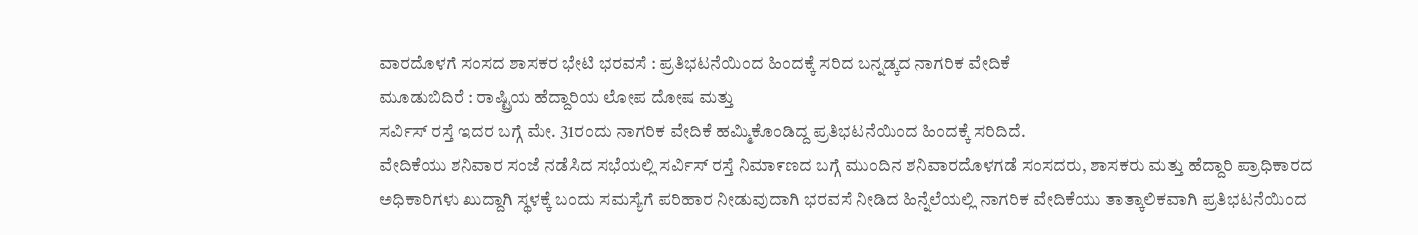ವಾರದೊಳಗೆ ಸಂಸದ ಶಾಸಕರ ಭೇಟಿ ಭರವಸೆ : ಪ್ರತಿಭಟನೆಯಿಂದ ಹಿಂದಕ್ಕೆ ಸರಿದ ಬನ್ನಡ್ಕದ ನಾಗರಿಕ ವೇದಿಕೆ
ಮೂಡುಬಿದಿರೆ : ರಾಷ್ಟ್ರಿಯ ಹೆದ್ದಾರಿಯ ಲೋಪ ದೋಷ ಮತ್ತು
ಸರ್ವಿಸ್ ರಸ್ತೆ ಇದರ ಬಗ್ಗೆ ಮೇ. 31ರಂದು ನಾಗರಿಕ ವೇದಿಕೆ ಹಮ್ಮಿಕೊಂಡಿದ್ದ ಪ್ರತಿಭಟನೆಯಿಂದ ಹಿಂದಕ್ಕೆ ಸರಿದಿದೆ.
ವೇದಿಕೆಯು ಶನಿವಾರ ಸಂಜೆ ನಡೆಸಿದ ಸಭೆಯಲ್ಲಿ ಸರ್ವಿಸ್ ರಸ್ತೆ ನಿಮಾ೯ಣದ ಬಗ್ಗೆ ಮುಂದಿನ ಶನಿವಾರದೊಳಗಡೆ ಸಂಸದರು, ಶಾಸಕರು ಮತ್ತು ಹೆದ್ದಾರಿ ಪ್ರಾಧಿಕಾರದ ಅಧಿಕಾರಿಗಳು ಖುದ್ದಾಗಿ ಸ್ಥಳಕ್ಕೆ ಬಂದು ಸಮಸ್ಯೆಗೆ ಪರಿಹಾರ ನೀಡುವುದಾಗಿ ಭರವಸೆ ನೀಡಿದ ಹಿನ್ನೆಲೆಯಲ್ಲಿ ನಾಗರಿಕ ವೇದಿಕೆಯು ತಾತ್ಕಾಲಿಕವಾಗಿ ಪ್ರತಿಭಟನೆಯಿಂದ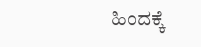ಹಿಂದಕ್ಕೆ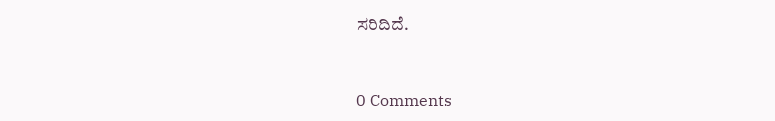ಸರಿದಿದೆ.



0 Comments